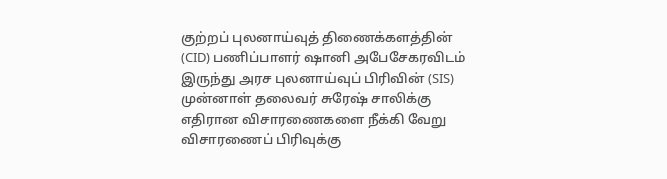குற்றப் புலனாய்வுத் திணைக்களத்தின் (CID) பணிப்பாளர் ஷானி அபேசேகரவிடம் இருந்து அரச புலனாய்வுப் பிரிவின் (SIS) முன்னாள் தலைவர் சுரேஷ் சாலிக்கு எதிரான விசாரணைகளை நீக்கி வேறு விசாரணைப் பிரிவுக்கு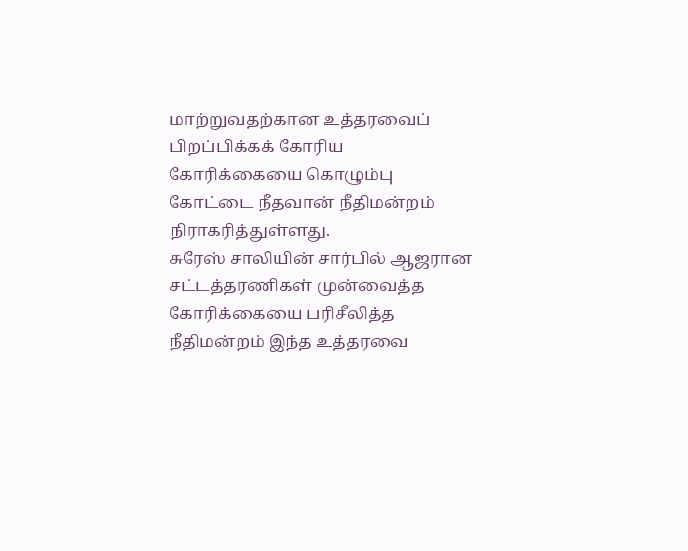மாற்றுவதற்கான உத்தரவைப் பிறப்பிக்கக் கோரிய கோரிக்கையை கொழும்பு கோட்டை நீதவான் நீதிமன்றம் நிராகரித்துள்ளது.
சுரேஸ் சாலியின் சார்பில் ஆஜரான சட்டத்தரணிகள் முன்வைத்த கோரிக்கையை பரிசீலித்த நீதிமன்றம் இந்த உத்தரவை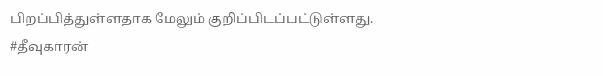பிறப்பித்துள்ளதாக மேலும் குறிப்பிடப்பட்டுள்ளது.
#தீவுகாரன்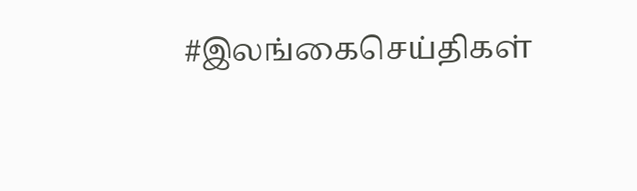#இலங்கைசெய்திகள்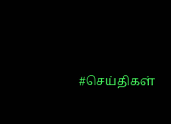#செய்திகள்